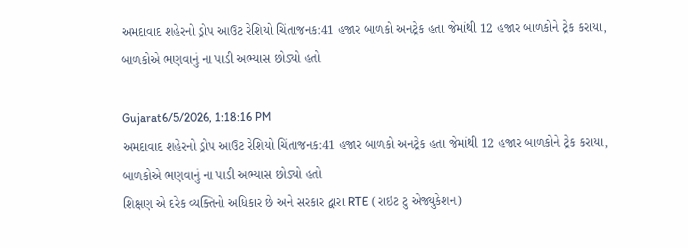અમદાવાદ શહેરનો ડ્રોપ આઉટ રેશિયો ચિંતાજનક:41 હજાર બાળકો અનટ્રેક હતા જેમાંથી 12 હજાર બાળકોને ટ્રેક કરાયા, બાળકોએ ભણવાનું ના પાડી અભ્યાસ છોડ્યો હતો

Gujarat6/5/2026, 1:18:16 PM
અમદાવાદ શહેરનો ડ્રોપ આઉટ રેશિયો ચિંતાજનક:41 હજાર બાળકો અનટ્રેક હતા જેમાંથી 12 હજાર બાળકોને ટ્રેક કરાયા, બાળકોએ ભણવાનું ના પાડી અભ્યાસ છોડ્યો હતો
શિક્ષણ એ દરેક વ્યક્તિનો અધિકાર છે અને સરકાર દ્વારા RTE (રાઇટ ટુ એજ્યુકેશન)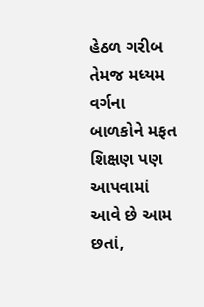હેઠળ ગરીબ તેમજ મધ્યમ વર્ગના બાળકોને મફત શિક્ષણ પણ આપવામાં આવે છે આમ છતાં,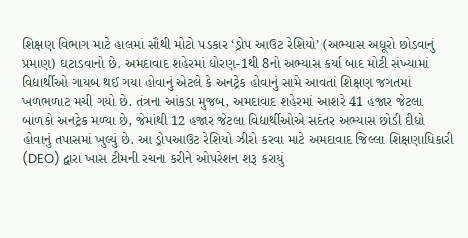શિક્ષણ વિભાગ માટે હાલમાં સૌથી મોટો પડકાર ‘ડ્રોપ આઉટ રેશિયો’ (અભ્યાસ અધૂરો છોડવાનું પ્રમાણ) ઘટાડવાનો છે. અમદાવાદ શહેરમાં ધોરણ-1થી 8નો અભ્યાસ કર્યા બાદ મોટી સંખ્યામાં વિદ્યાર્થીઓ ગાયબ થઈ ગયા હોવાનું એટલે કે અનટ્રેક હોવાનું સામે આવતાં શિક્ષણ જગતમાં ખળભળાટ મચી ગયો છે. તંત્રના આંકડા મુજબ, અમદાવાદ શહેરમાં આશરે 41 હજાર જેટલા બાળકો અનટ્રેક મળ્યા છે, જેમાંથી 12 હજાર જેટલા વિદ્યાર્થીઓએ સદંતર અભ્યાસ છોડી દીધો હોવાનું તપાસમાં ખુલ્યું છે. આ ડ્રોપઆઉટ રેશિયો ઝીરો કરવા માટે અમદાવાદ જિલ્લા શિક્ષણાધિકારી (DEO) દ્વારા ખાસ ટીમની રચના કરીને ઓપરેશન શરૂ કરાયું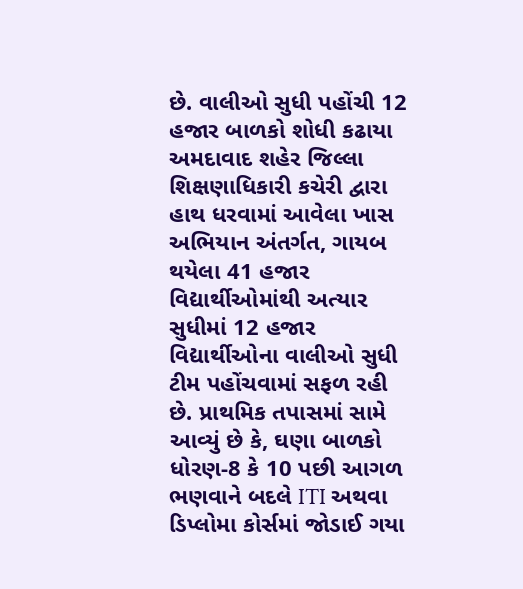છે. વાલીઓ સુધી પહોંચી 12 હજાર બાળકો શોધી કઢાયા અમદાવાદ શહેર જિલ્લા શિક્ષણાધિકારી કચેરી દ્વારા હાથ ધરવામાં આવેલા ખાસ અભિયાન અંતર્ગત, ગાયબ થયેલા 41 હજાર વિદ્યાર્થીઓમાંથી અત્યાર સુધીમાં 12 હજાર વિદ્યાર્થીઓના વાલીઓ સુધી ટીમ પહોંચવામાં સફળ રહી છે. પ્રાથમિક તપાસમાં સામે આવ્યું છે કે, ઘણા બાળકો ધોરણ-8 કે 10 પછી આગળ ભણવાને બદલે ITI અથવા ડિપ્લોમા કોર્સમાં જોડાઈ ગયા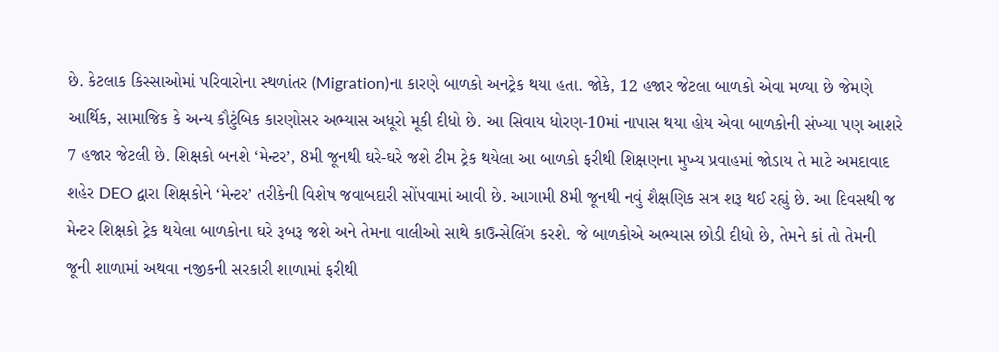છે. કેટલાક કિસ્સાઓમાં પરિવારોના સ્થળાંતર (Migration)ના કારણે બાળકો અનટ્રેક થયા હતા. જોકે, 12 હજાર જેટલા બાળકો એવા મળ્યા છે જેમણે આર્થિક, સામાજિક કે અન્ય કૌટુંબિક કારણોસર અભ્યાસ અધૂરો મૂકી દીધો છે. આ સિવાય ધોરણ-10માં નાપાસ થયા હોય એવા બાળકોની સંખ્યા પણ આશરે 7 હજાર જેટલી છે. શિક્ષકો બનશે ‘મેન્ટર’, 8મી જૂનથી ઘરે-ઘરે જશે ટીમ ટ્રેક થયેલા આ બાળકો ફરીથી શિક્ષણના મુખ્ય પ્રવાહમાં જોડાય તે માટે અમદાવાદ શહેર DEO દ્વારા શિક્ષકોને ‘મેન્ટર’ તરીકેની વિશેષ જવાબદારી સોંપવામાં આવી છે. આગામી 8મી જૂનથી નવું શૈક્ષણિક સત્ર શરૂ થઈ રહ્યું છે. આ દિવસથી જ મેન્ટર શિક્ષકો ટ્રેક થયેલા બાળકોના ઘરે રૂબરૂ જશે અને તેમના વાલીઓ સાથે કાઉન્સેલિંગ કરશે. જે બાળકોએ અભ્યાસ છોડી દીધો છે, તેમને કાં તો તેમની જૂની શાળામાં અથવા નજીકની સરકારી શાળામાં ફરીથી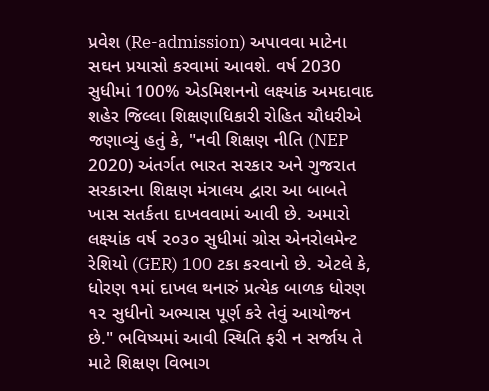પ્રવેશ (Re-admission) અપાવવા માટેના સઘન પ્રયાસો કરવામાં આવશે. વર્ષ 2030 સુધીમાં 100% એડમિશનનો લક્ષ્યાંક અમદાવાદ શહેર જિલ્લા શિક્ષણાધિકારી રોહિત ચૌધરીએ જણાવ્યું હતું કે, "નવી શિક્ષણ નીતિ (NEP 2020) અંતર્ગત ભારત સરકાર અને ગુજરાત સરકારના શિક્ષણ મંત્રાલય દ્વારા આ બાબતે ખાસ સતર્કતા દાખવવામાં આવી છે. અમારો લક્ષ્યાંક વર્ષ ૨૦૩૦ સુધીમાં ગ્રોસ એનરોલમેન્ટ રેશિયો (GER) 100 ટકા કરવાનો છે. એટલે કે, ધોરણ ૧માં દાખલ થનારું પ્રત્યેક બાળક ધોરણ ૧૨ સુધીનો અભ્યાસ પૂર્ણ કરે તેવું આયોજન છે." ભવિષ્યમાં આવી સ્થિતિ ફરી ન સર્જાય તે માટે શિક્ષણ વિભાગ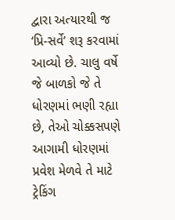દ્વારા અત્યારથી જ ‘પ્રિ-સર્વે’ શરૂ કરવામાં આવ્યો છે. ચાલુ વર્ષે જે બાળકો જે તે ધોરણમાં ભણી રહ્યા છે, તેઓ ચોક્કસપણે આગામી ધોરણમાં પ્રવેશ મેળવે તે માટે ટ્રેકિંગ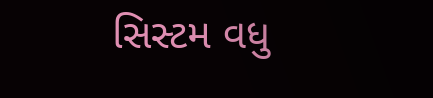સિસ્ટમ વધુ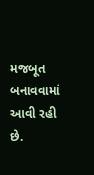મજબૂત બનાવવામાં આવી રહી છે.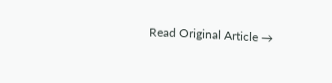Read Original Article →